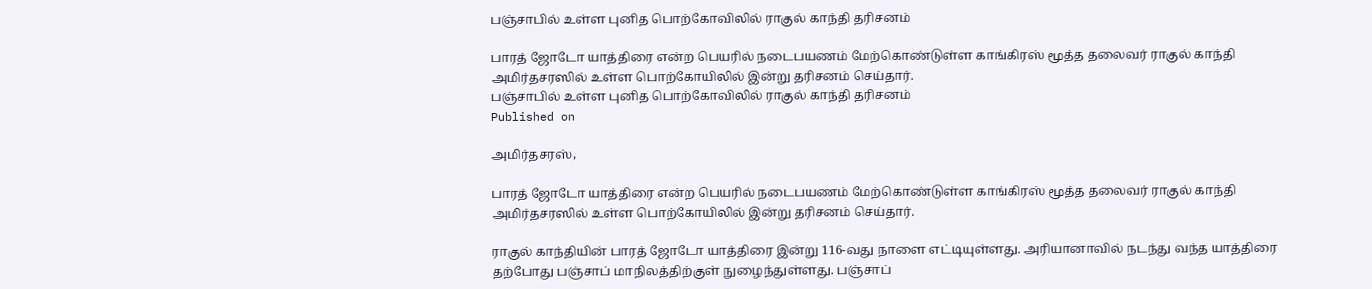பஞ்சாபில் உள்ள புனித பொற்கோவிலில் ராகுல் காந்தி தரிசனம்

பாரத் ஜோடோ யாத்திரை என்ற பெயரில் நடைபயணம் மேற்கொண்டுள்ள காங்கிரஸ் மூத்த தலைவர் ராகுல் காந்தி அமிர்தசரஸில் உள்ள பொற்கோயிலில் இன்று தரிசனம் செய்தார்.
பஞ்சாபில் உள்ள புனித பொற்கோவிலில் ராகுல் காந்தி தரிசனம்
Published on

அமிர்தசரஸ்,

பாரத் ஜோடோ யாத்திரை என்ற பெயரில் நடைபயணம் மேற்கொண்டுள்ள காங்கிரஸ் மூத்த தலைவர் ராகுல் காந்தி அமிர்தசரஸில் உள்ள பொற்கோயிலில் இன்று தரிசனம் செய்தார்.

ராகுல் காந்தியின் பாரத் ஜோடோ யாத்திரை இன்று 116-வது நாளை எட்டியுள்ளது. அரியானாவில் நடந்து வந்த யாத்திரை தற்போது பஞ்சாப் மாநிலத்திற்குள் நுழைந்துள்ளது. பஞ்சாப்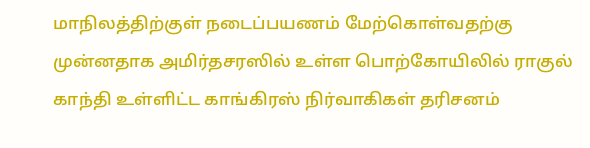மாநிலத்திற்குள் நடைப்பயணம் மேற்கொள்வதற்கு முன்னதாக அமிர்தசரஸில் உள்ள பொற்கோயிலில் ராகுல் காந்தி உள்ளிட்ட காங்கிரஸ் நிர்வாகிகள் தரிசனம்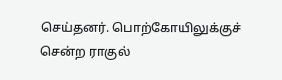செய்தனர். பொற்கோயிலுக்குச் சென்ற ராகுல்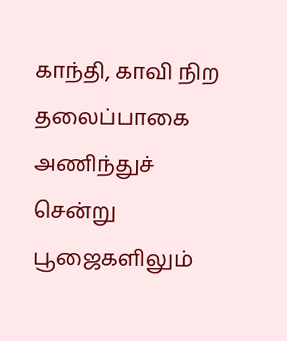காந்தி, காவி நிற தலைப்பாகை அணிந்துச் சென்று பூஜைகளிலும்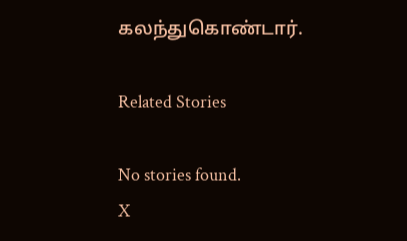கலந்துகொண்டார்.

Related Stories

No stories found.
X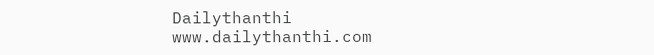Dailythanthi
www.dailythanthi.com